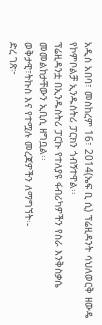አዲስ አበባ፣ መስከረም 16፣ 2014(ኤፍ ቢ ሲ) ፕሬዚዳንት ሳህለወርቅ ዘውዴ የኮምቦልቻ ኢንዱስትሪ ፓርክን ጎብኝተዋል፡፡
ፕሬዚዳንቷ በኢንዱስትሪ ፓርኩ የተለያዩ ፋብሪካዎችን የስራ እንቅስቃሴ መመልከታቸውን ኢቢሲ ዘግቧል፡፡
ወቅታዊ፣ትኩስ እና የተሟሉ መረጃዎችን ለማግኘት፡-
ድረ ገጽ፦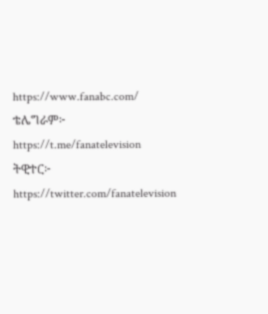https://www.fanabc.com/
ቴሌግራም፦ https://t.me/fanatelevision
ትዊተር፦ https://twitter.com/fanatelevision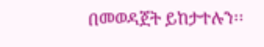በመወዳጀት ይከታተሉን፡፡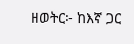ዘወትር፦ ከእኛ ጋር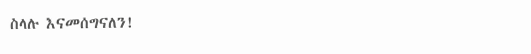ስላሉ እናመሰግናለን!